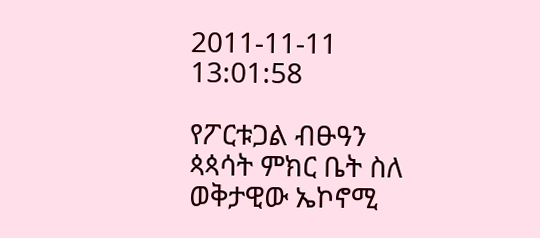2011-11-11 13:01:58

የፖርቱጋል ብፁዓን ጳጳሳት ምክር ቤት ስለ ወቅታዊው ኤኮኖሚ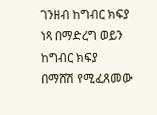ገንዘብ ከግብር ክፍያ ነጻ በማድረግ ወይን ከግብር ክፍያ በማሸሽ የሚፈጸመው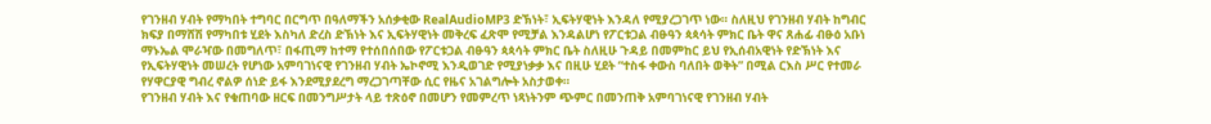የገንዘብ ሃብት የማካበት ተግባር በርግጥ በዓለማችን አሰቃቂው RealAudioMP3 ድኽነት፣ ኢፍትሃዊነት እንዳለ የሚያረጋገጥ ነው። ስለዚህ የገንዘብ ሃብት ከግብር ክፍያ በማሸሽ የማካበቱ ሂደት እስካለ ድረስ ድኽነት እና ኢፍትሃዊነት መቅረፍ ፈጽሞ የሚቻል እንዳልሆነ የፖርቱጋል ብፁዓን ጳጳሳት ምክር ቤት ዋና ጸሐፊ ብፁዕ አቡነ ማኑኤል ሞራዣው በመግለጥ፣ በፋጢማ ከተማ የተሰበሰበው የፖርቱጋል ብፁዓን ጳጳሳት ምክር ቤት ስለዚሁ ጉዳይ በመምከር ይህ የኢሰብአዊነት የድኽነት እና የኢፍትሃዊነት መሠረት የሆነው አምባገነናዊ የገንዘብ ሃብት ኤኮኖሚ እንዲወገድ የሚያነቃቃ እና በዚሁ ሂደት “ተስፋ ቀውስ ባለበት ወቅት” በሚል ርእስ ሥር የተመራ የሃዋርያዊ ግብረ ኖልዎ ሰነድ ይፋ እንደሚያደረግ ማረጋገጣቸው ሲር የዜና አገልግሎት አስታወቀ።
የገንዘብ ሃብት እና የቁጠባው ዘርፍ በመንግሥታት ላይ ተጽዕኖ በመሆን የመምረጥ ነጻነትንም ጭምር በመንጠቅ አምባገነናዊ የገንዘብ ሃብት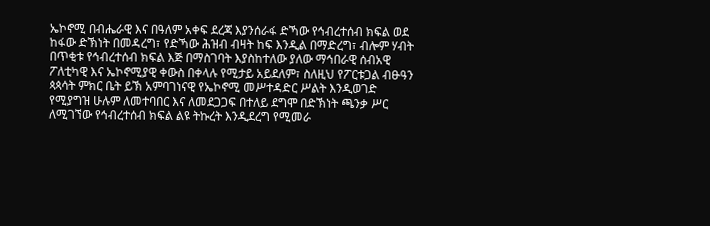ኤኮኖሚ በብሔራዊ እና በዓለም አቀፍ ደረጃ እያንሰራፋ ድኻው የኅብረተሰብ ክፍል ወደ ከፋው ድኽነት በመዳረግ፣ የድኻው ሕዝብ ብዛት ከፍ እንዲል በማድረግ፣ ብሎም ሃብት በጥቂቱ የኅብረተሰብ ክፍል እጅ በማስገባት እያስከተለው ያለው ማኅበራዊ ሰብአዊ ፖለቲካዊ እና ኤኮኖሚያዊ ቀውስ በቀላሉ የሚታይ አይደለም፣ ስለዚህ የፖርቱጋል ብፁዓን ጳጳሳት ምክር ቤት ይኽ አምባገነናዊ የኤኮኖሚ መሥተዳድር ሥልት እንዲወገድ የሚያግዝ ሁሉም ለመተባበር እና ለመደጋጋፍ በተለይ ደግሞ በድኽነት ጫንቃ ሥር ለሚገኘው የኅብረተሰብ ክፍል ልዩ ትኩረት እንዲደረግ የሚመራ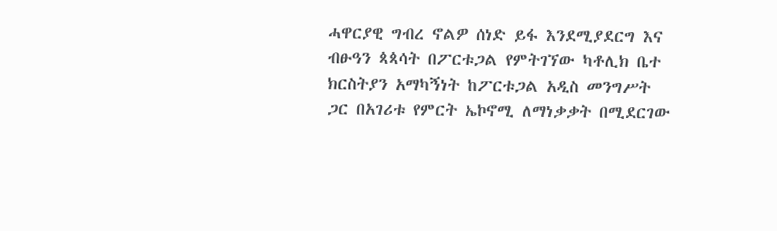ሓዋርያዊ ግብረ ኖልዎ ሰነድ ይፋ እንደሚያደርግ እና ብፁዓን ጳጳሳት በፖርቱጋል የምትገኘው ካቶሊክ ቤተ ክርስትያን አማካኝነት ከፖርቱጋል አዲስ መንግሥት ጋር በአገሪቱ የምርት ኤኮኖሚ ለማነቃቃት በሚደርገው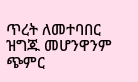ጥረት ለመተባበር ዝግጁ መሆንዋንም ጭምር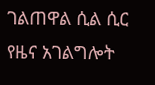ገልጠዋል ሲል ሲር የዜና አገልግሎት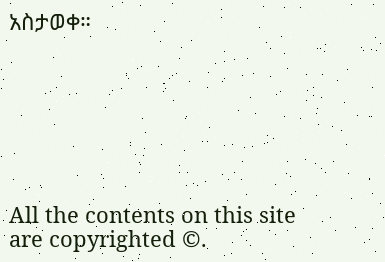አስታወቀ።







All the contents on this site are copyrighted ©.